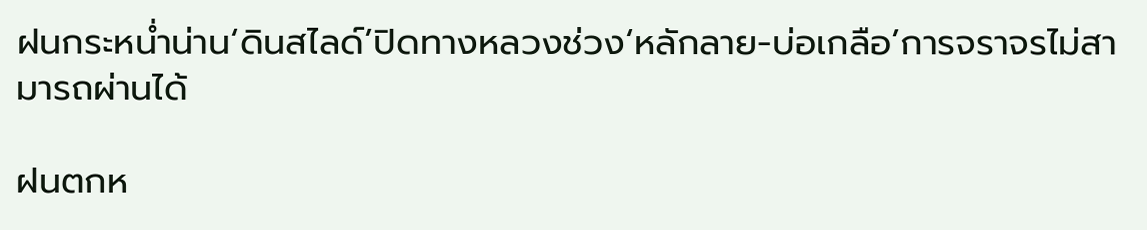ฝนกระหน่ำน่าน‘ดินสไลด์’ปิดทางหลวงช่วง‘หลักลาย-บ่อเกลือ’การจราจรไม่สามารถผ่านได้

ฝนตกห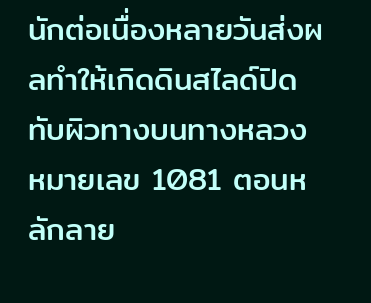นักต่อเนื่องหลายวันส่งผลทำให้เกิดดินสไลด์ปิดทับผิวทางบนทางหลวงหมายเลข 1081 ตอนหลักลาย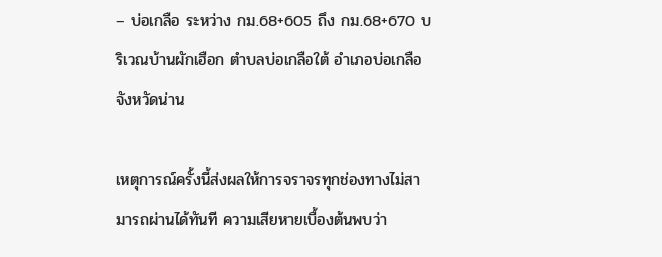– บ่อเกลือ ระหว่าง กม.68+605 ถึง กม.68+670 บริเวณบ้านผักเฮือก ตำบลบ่อเกลือใต้ อำเภอบ่อเกลือ จังหวัดน่าน

เหตุการณ์ครั้งนี้ส่งผลให้การจราจรทุกช่องทางไม่สามารถผ่านได้ทันที ความเสียหายเบื้องต้นพบว่า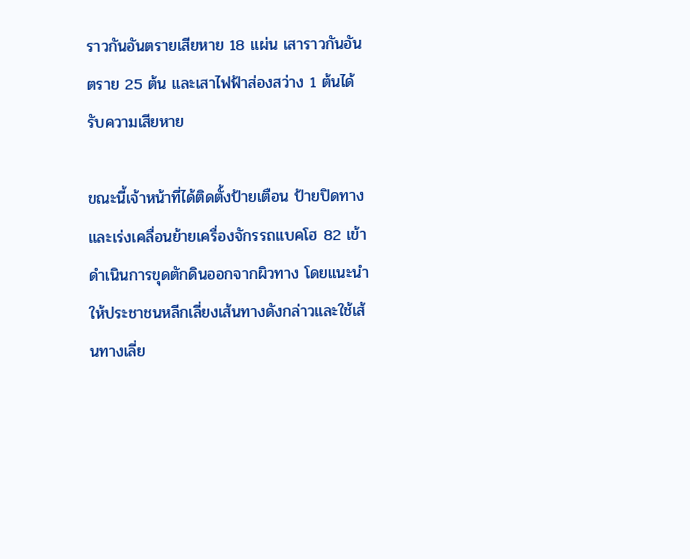ราวกันอันตรายเสียหาย 18 แผ่น เสาราวกันอันตราย 25 ต้น และเสาไฟฟ้าส่องสว่าง 1 ต้นได้รับความเสียหาย

ขณะนี้เจ้าหน้าที่ได้ติดตั้งป้ายเตือน ป้ายปิดทาง และเร่งเคลื่อนย้ายเครื่องจักรรถแบคโฮ 82 เข้าดำเนินการขุดตักดินออกจากผิวทาง โดยแนะนำให้ประชาชนหลีกเลี่ยงเส้นทางดังกล่าวและใช้เส้นทางเลี่ย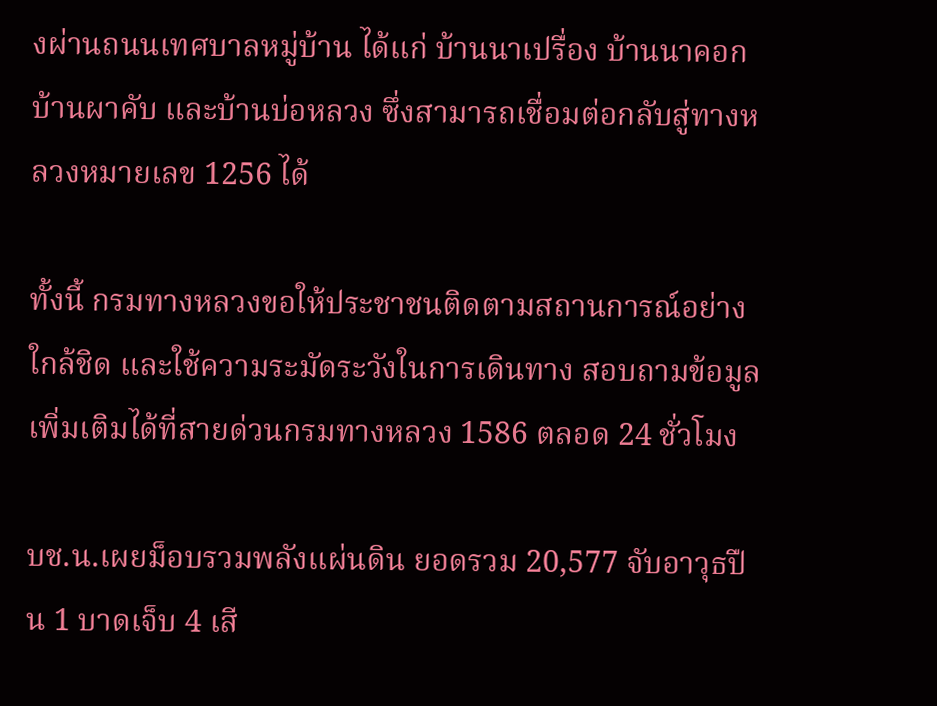งผ่านถนนเทศบาลหมู่บ้าน ได้แก่ บ้านนาเปรื่อง บ้านนาคอก บ้านผาคับ และบ้านบ่อหลวง ซึ่งสามารถเชื่อมต่อกลับสู่ทางหลวงหมายเลข 1256 ได้

ทั้งนี้ กรมทางหลวงขอให้ประชาชนติดตามสถานการณ์อย่างใกล้ชิด และใช้ความระมัดระวังในการเดินทาง สอบถามข้อมูลเพิ่มเติมได้ที่สายด่วนกรมทางหลวง 1586 ตลอด 24 ชั่วโมง

บช.น.เผยม็อบรวมพลังแผ่นดิน ยอดรวม 20,577 จับอาวุธปืน 1 บาดเจ็บ 4 เสี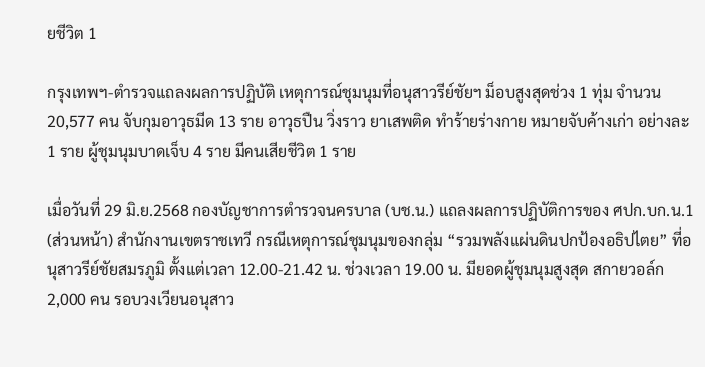ยชีวิต 1

กรุงเทพฯ-ตำรวจแถลงผลการปฏิบัติ เหตุการณ์ชุมนุมที่อนุสาวรีย์ชัยฯ ม็อบสูงสุดช่วง 1 ทุ่ม จำนวน 20,577 คน จับกุมอาวุธมีด 13 ราย อาวุธปืน วิ่งราว ยาเสพติด ทำร้ายร่างกาย หมายจับค้างเก่า อย่างละ 1 ราย ผู้ชุมนุมบาดเจ็บ 4 ราย มีคนเสียชีวิต 1 ราย

เมื่อวันที่ 29 มิ.ย.2568 กองบัญชาการตำรวจนครบาล (บช.น.) แถลงผลการปฏิบัติการของ ศปก.บก.น.1 (ส่วนหน้า) สำนักงานเขตราชเทวี กรณีเหตุการณ์ชุมนุมของกลุ่ม “รวมพลังแผ่นดินปกป้องอธิปไตย” ที่อนุสาวรีย์ชัยสมรภูมิ ตั้งแต่เวลา 12.00-21.42 น. ช่วงเวลา 19.00 น. มียอดผู้ชุมนุมสูงสุด สกายวอล์ก 2,000 คน รอบวงเวียนอนุสาว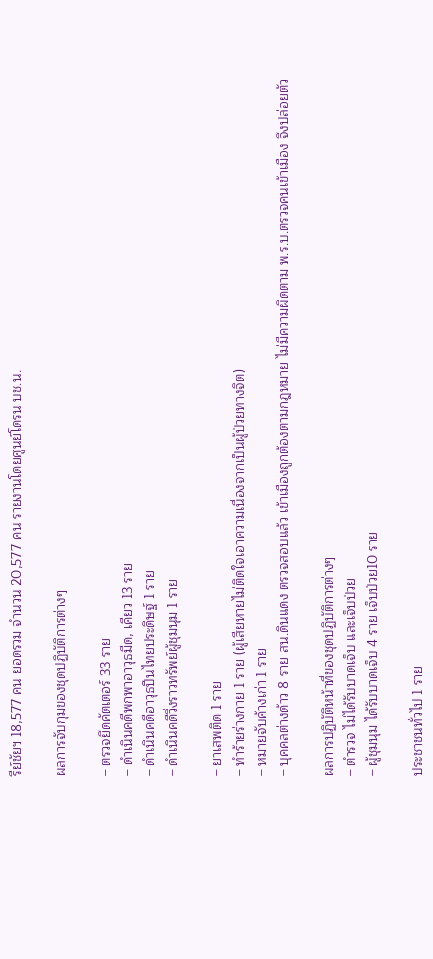รีย์ชัยฯ 18,577 คน ยอดรวม จำนวน 20,577 คน รายงานโดยศูนย์โดรน บช.น.

ผลการจับกุมของชุดปฏิบัติการต่างๆ

– ตรวจยึดคัตเตอร์ 33 ราย
– ดำเนินคดีพกพาอาวุธมีด, เคียว 13 ราย
– ดำเนินคดีอาวุธปืนไทยประดิษฐ์ 1 ราย
– ดำเนินคดีวิ่งราวทรัพย์ผู้ชุมนุม 1 ราย

– ยาเสพติด 1 ราย
– ทำร้ายร่างกาย 1 ราย (ผู้เสียหายไม่ติดใจเอาความเนื่องจากเป็นผู้ป่วยทางจิต)
– หมายจับค้างเก่า 1 ราย
– บุคคลต่างด้าว 8 ราย สน.ดินแดง ตรวจสอบแล้ว เข้าเมืองถูกต้องตามกฎหมาย ไม่มีความผิดตาม พ.ร.บ.ตรวจคนเข้าเมือง จึงปล่อยตัว

ผลการปฏิบัติหน้าที่ของชุดปฏิบัติการต่างๆ
– ตำรวจ ไม่ได้รับบาดเจ็บ และเจ็บป่วย
– ผู้ชุมนุม ได้รับบาดเจ็บ 4 ราย เจ็บป่วย10 ราย

ประชาชนทั่วไป 1 ราย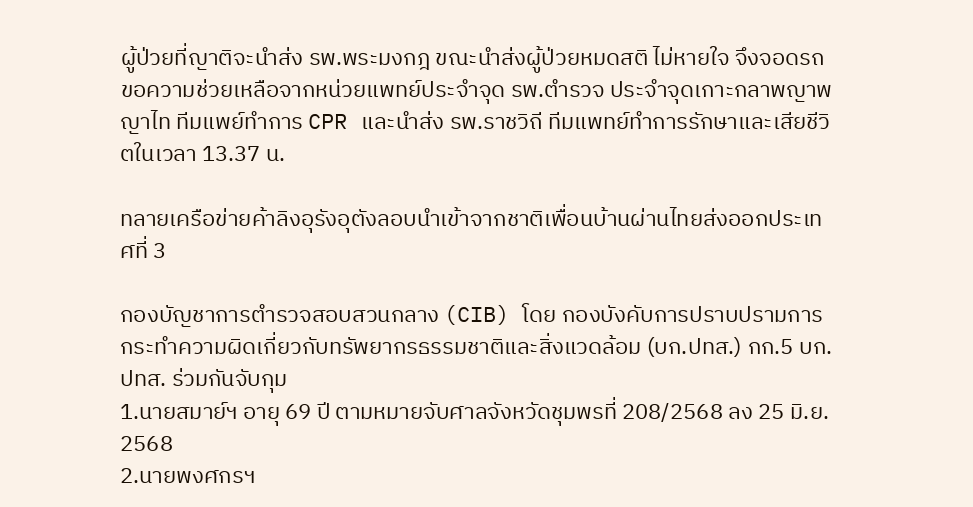ผู้ป่วยที่ญาติจะนำส่ง รพ.พระมงกฎ ขณะนำส่งผู้ป่วยหมดสติ ไม่หายใจ จึงจอดรถขอความช่วยเหลือจากหน่วยแพทย์ประจำจุด รพ.ตำรวจ ประจำจุดเกาะกลาพญาพญาไท ทีมแพย์ทำการ CPR และนำส่ง รพ.ราชวิถี ทีมแพทย์ทำการรักษาและเสียชีวิตในเวลา 13.37 น.

ทลายเครือข่ายค้าลิงอุรังอุตังลอบนำเข้าจากชาติเพื่อนบ้านผ่านไทยส่งออกประเทศที่ 3

กองบัญชาการตำรวจสอบสวนกลาง (CIB) โดย กองบังคับการปราบปรามการกระทำความผิดเกี่ยวกับทรัพยากรธรรมชาติและสิ่งแวดล้อม (บก.ปทส.) กก.5 บก.ปทส. ร่วมกันจับกุม
1.นายสมาย์ฯ อายุ 69 ปี ตามหมายจับศาลจังหวัดชุมพรที่ 208/2568 ลง 25 มิ.ย. 2568
2.นายพงศกรฯ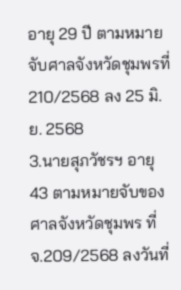อายุ 29 ปี ตามหมายจับศาลจังหวัดชุมพรที่ 210/2568 ลง 25 มิ.ย. 2568
3.นายสุภวัชรฯ อายุ 43 ตามหมายจับของศาลจังหวัดชุมพร ที่ จ.209/2568 ลงวันที่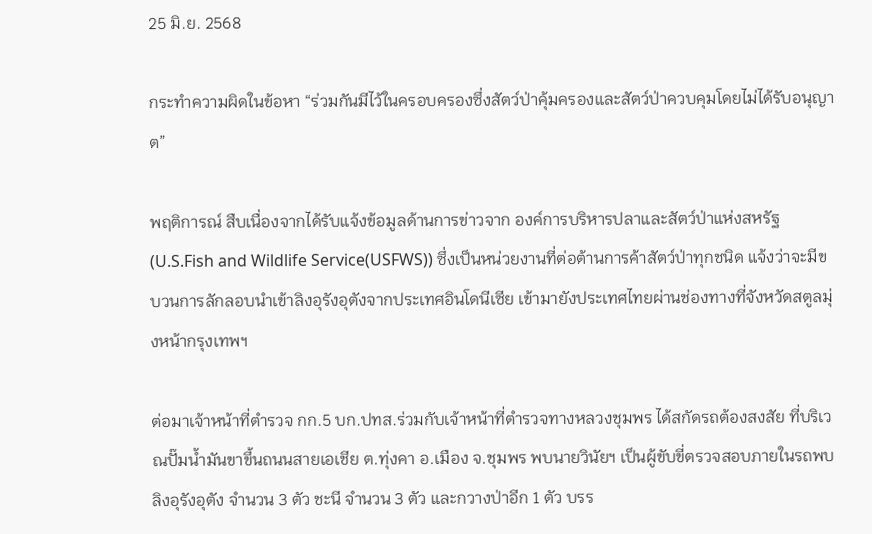25 มิ.ย. 2568

กระทำความผิดในข้อหา “ร่วมกันมีไว้ในครอบครองซึ่งสัตว์ป่าคุ้มครองและสัตว์ป่าควบคุมโดยไม่ได้รับอนุญาต”

พฤติการณ์ สืบเนื่องจากได้รับแจ้งข้อมูลด้านการข่าวจาก องค์การบริหารปลาและสัตว์ป่าแห่งสหรัฐ (U.S.Fish and Wildlife Service(USFWS)) ซึ่งเป็นหน่วยงานที่ต่อต้านการค้าสัตว์ป่าทุกชนิด แจ้งว่าจะมีขบวนการลักลอบนำเข้าลิงอุรังอุตังจากประเทศอินโดนีเซีย เข้ามายังประเทศไทยผ่านช่องทางที่จังหวัดสตูลมุ่งหน้ากรุงเทพฯ

ต่อมาเจ้าหน้าที่ตำรวจ กก.5 บก.ปทส.ร่วมกับเจ้าหน้าที่ตำรวจทางหลวงชุมพร ได้สกัดรถต้องสงสัย ที่บริเวณปั๊มน้ำมันขาขึ้นถนนสายเอเชีย ต.ทุ่งคา อ.เมือง จ.ชุมพร พบนายวินัยฯ เป็นผู้ขับขี่ตรวจสอบภายในรถพบลิงอุรังอุตัง จำนวน 3 ตัว ชะนี จำนวน 3 ตัว และกวางป่าอีก 1 ตัว บรร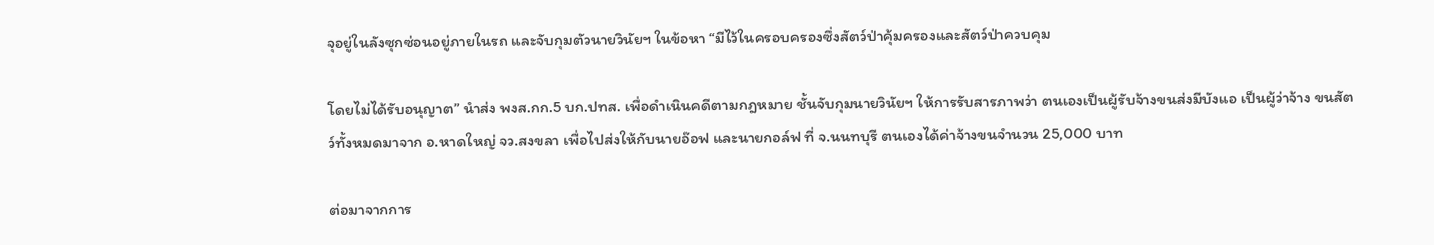จุอยู่ในลังซุกซ่อนอยู่ภายในรถ และจับกุมตัวนายวินัยฯ ในข้อหา “มีไว้ในครอบครองซึ่งสัตว์ป่าคุ้มครองและสัตว์ป่าควบคุม

โดยไม่ได้รับอนุญาต” นำส่ง พงส.กก.5 บก.ปทส. เพื่อดำเนินคดีตามกฎหมาย ชั้นจับกุมนายวินัยฯ ให้การรับสารภาพว่า ตนเองเป็นผู้รับจ้างขนส่งมีบังแอ เป็นผู้ว่าจ้าง ขนสัตว์ทั้งหมดมาจาก อ.หาดใหญ่ จว.สงขลา เพื่อไปส่งให้กับนายอ๊อฟ และนายกอล์ฟ ที่ จ.นนทบุรี ตนเองได้ค่าจ้างขนจำนวน 25,000 บาท

ต่อมาจากการ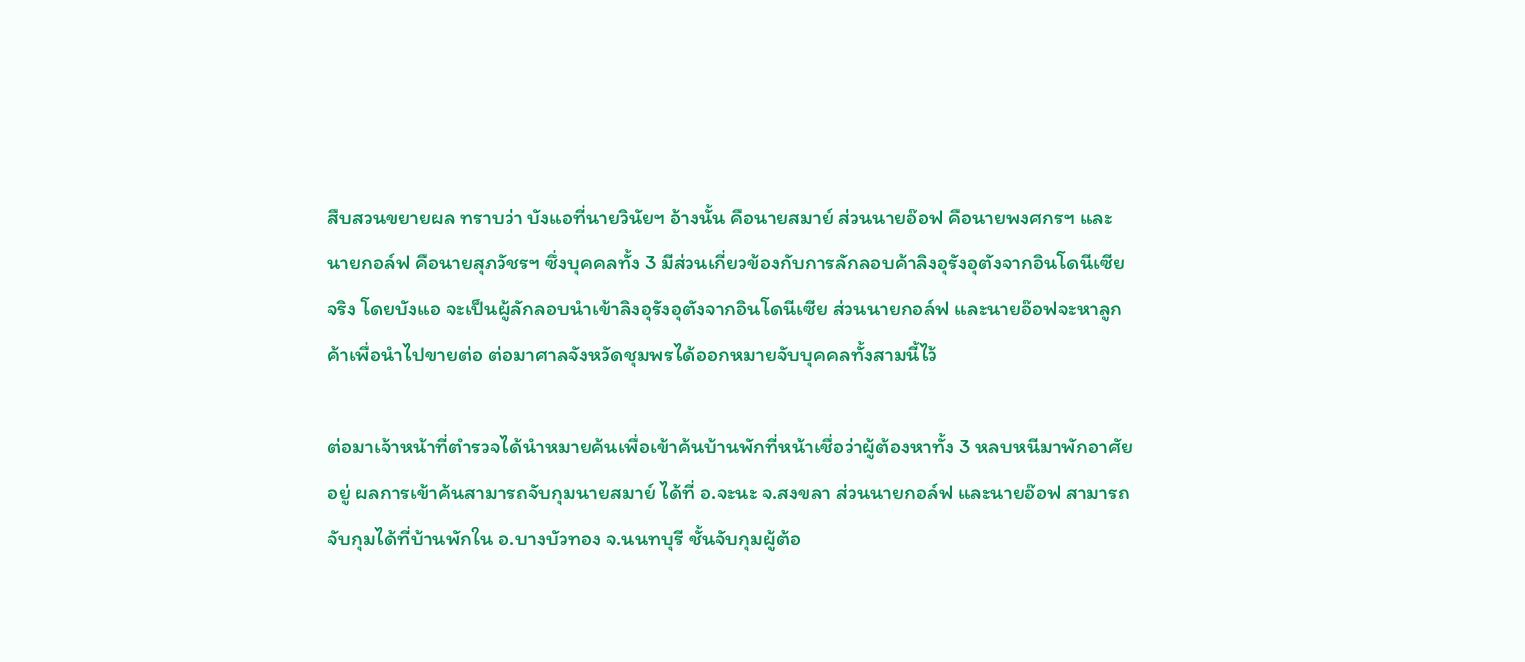สืบสวนขยายผล ทราบว่า บังแอที่นายวินัยฯ อ้างนั้น คือนายสมาย์ ส่วนนายอ๊อฟ คือนายพงศกรฯ และนายกอล์ฟ คือนายสุภวัชรฯ ซึ่งบุคคลทั้ง 3 มีส่วนเกี่ยวข้องกับการลักลอบค้าลิงอุรังอุตังจากอินโดนีเซียจริง โดยบังแอ จะเป็นผู้ลักลอบนำเข้าลิงอุรังอุตังจากอินโดนีเซีย ส่วนนายกอล์ฟ และนายอ๊อฟจะหาลูกค้าเพื่อนำไปขายต่อ ต่อมาศาลจังหวัดชุมพรได้ออกหมายจับบุคคลทั้งสามนี้ไว้

ต่อมาเจ้าหน้าที่ตำรวจได้นำหมายค้นเพื่อเข้าค้นบ้านพักที่หน้าเชื่อว่าผู้ต้องหาทั้ง 3 หลบหนีมาพักอาศัยอยู่ ผลการเข้าค้นสามารถจับกุมนายสมาย์ ได้ที่ อ.จะนะ จ.สงขลา ส่วนนายกอล์ฟ และนายอ๊อฟ สามารถจับกุมได้ที่บ้านพักใน อ.บางบัวทอง จ.นนทบุรี ชั้นจับกุมผู้ต้อ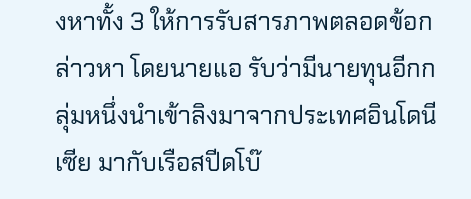งหาทั้ง 3 ให้การรับสารภาพตลอดข้อกล่าวหา โดยนายแอ รับว่ามีนายทุนอีกกลุ่มหนึ่งนำเข้าลิงมาจากประเทศอินโดนีเซีย มากับเรือสปีดโบ๊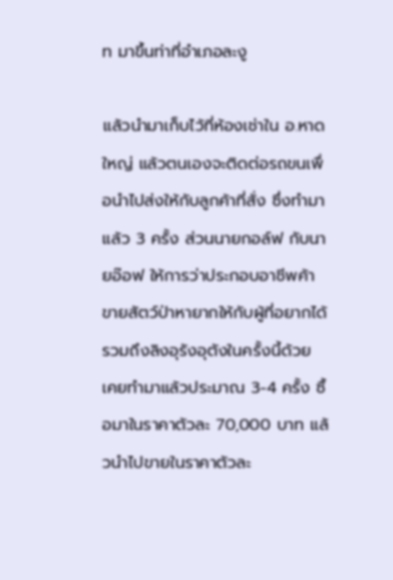ท มาขึ้นท่าที่อำเภอละงู

แล้วนำมาเก็บไว้ที่ห้องเช่าใน อ.หาดใหญ่ แล้วตนเองจะติดต่อรถขนเพื่อนำไปส่งให้กับลูกค้าที่สั่ง ซึ่งทำมาแล้ว 3 ครั้ง ส่วนนายกอล์ฟ กับนายอ๊อฟ ให้การว่าประกอบอาชีพค้าขายสัตว์ป่าหายากให้กับผู้ที่อยากได้ รวมถึงลิงอุรังอุตังในครั้งนี้ด้วย เคยทำมาแล้วประมาณ 3-4 ครั้ง ซื้อมาในราคาตัวละ 70,000 บาท แล้วนำไปขายในราคาตัวละ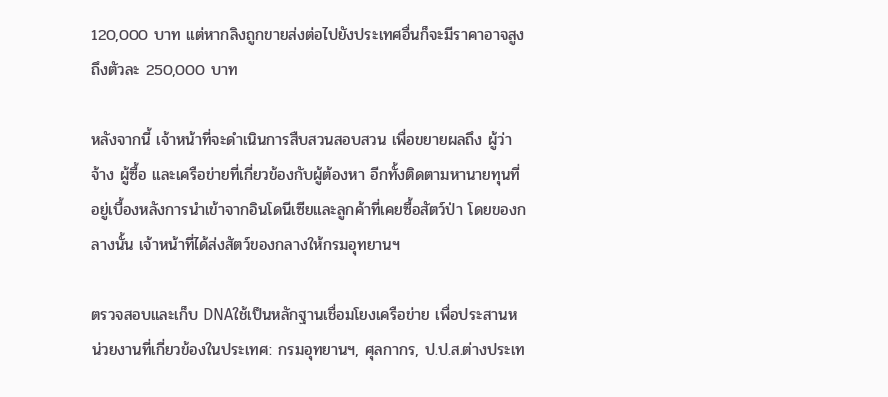120,000 บาท แต่หากลิงถูกขายส่งต่อไปยังประเทศอื่นก็จะมีราคาอาจสูงถึงตัวละ 250,000 บาท

หลังจากนี้ เจ้าหน้าที่จะดำเนินการสืบสวนสอบสวน เพื่อขยายผลถึง ผู้ว่าจ้าง ผู้ซื้อ และเครือข่ายที่เกี่ยวข้องกับผู้ต้องหา อีกทั้งติดตามหานายทุนที่อยู่เบื้องหลังการนำเข้าจากอินโดนีเซียและลูกค้าที่เคยซื้อสัตว์ป่า โดยของกลางนั้น เจ้าหน้าที่ได้ส่งสัตว์ของกลางให้กรมอุทยานฯ

ตรวจสอบและเก็บ DNAใช้เป็นหลักฐานเชื่อมโยงเครือข่าย เพื่อประสานหน่วยงานที่เกี่ยวข้องในประเทศ: กรมอุทยานฯ, ศุลกากร, ป.ป.ส.ต่างประเท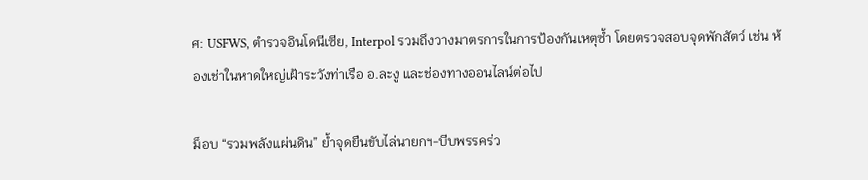ศ: USFWS, ตำรวจอินโดนีเซีย, Interpol รวมถึงวางมาตรการในการป้องกันเหตุซ้ำ โดยตรวจสอบจุดพักสัตว์ เช่น ห้องเช่าในหาดใหญ่เฝ้าระวังท่าเรือ อ.ละงู และช่องทางออนไลน์ต่อไป

ม็อบ “รวมพลังแผ่นดิน” ย้ำจุดยืนขับไล่นายกฯ-บีบพรรคร่ว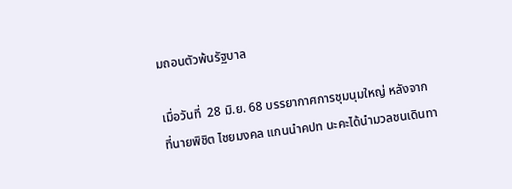มถอนตัวพ้นรัฐบาล

เมื่อวันที่  28 มิ.ย. 68 บรรยากาศการชุมนุมใหญ่ หลังจากที่นายพิชิต ไชยมงคล แกนนำคปท นะคะได้นำมวลชนเดินทา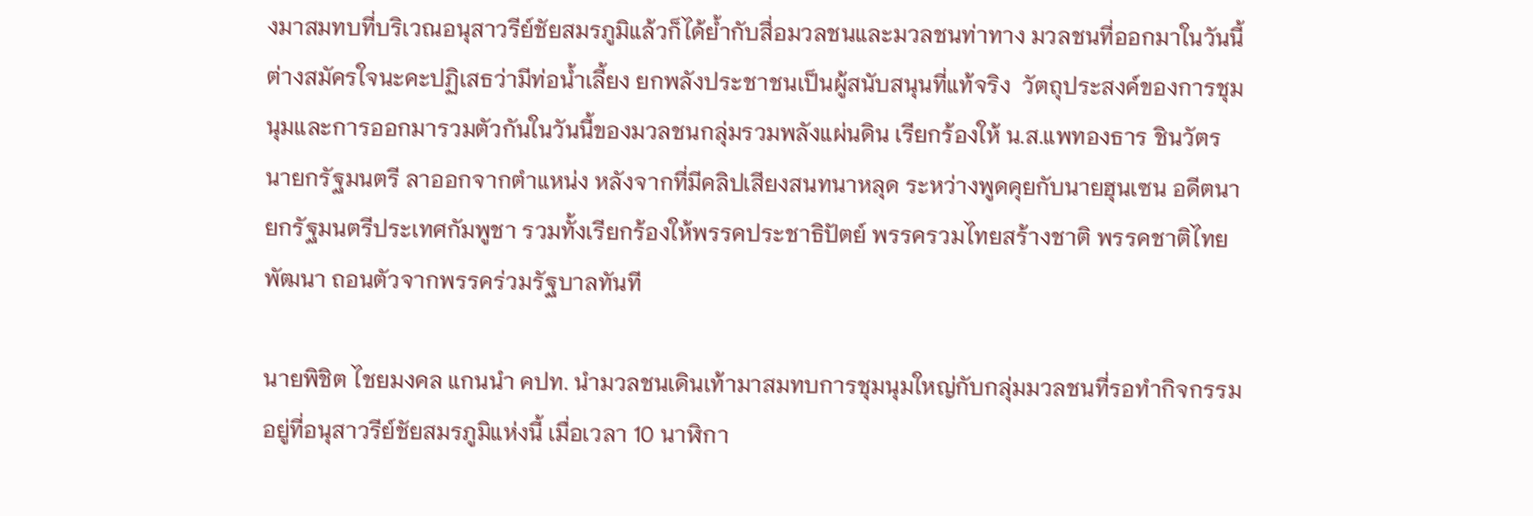งมาสมทบที่บริเวณอนุสาวรีย์ชัยสมรภูมิแล้วก็ได้ย้ำกับสื่อมวลชนและมวลชนท่าทาง มวลชนที่ออกมาในวันนี้ต่างสมัครใจนะคะปฏิเสธว่ามีท่อน้ำเลี้ยง ยกพลังประชาชนเป็นผู้สนับสนุนที่แท้จริง  วัตถุประสงค์ของการชุมนุมและการออกมารวมตัวกันในวันนี้ของมวลชนกลุ่มรวมพลังแผ่นดิน เรียกร้องให้ น.ส.แพทองธาร ชินวัตร นายกรัฐมนตรี ลาออกจากตำแหน่ง หลังจากที่มีคลิปเสียงสนทนาหลุด ระหว่างพูดคุยกับนายฮุนเซน อดีตนายกรัฐมนตรีประเทศกัมพูชา รวมทั้งเรียกร้องให้พรรคประชาธิปัตย์ พรรครวมไทยสร้างชาติ พรรคชาติไทยพัฒนา ถอนตัวจากพรรคร่วมรัฐบาลทันที

นายพิชิต ไชยมงคล แกนนำ คปท. นำมวลชนเดินเท้ามาสมทบการชุมนุมใหญ่กับกลุ่มมวลชนที่รอทำกิจกรรมอยู่ที่อนุสาวรีย์ชัยสมรภูมิแห่งนี้ เมื่อเวลา 10 นาฬิกา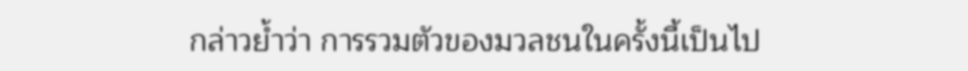กล่าวย้ำว่า การรวมตัวของมวลชนในครั้งนี้เป็นไป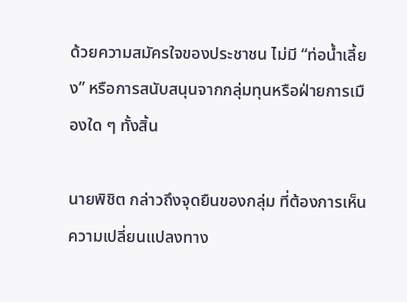ด้วยความสมัครใจของประชาชน ไม่มี “ท่อน้ำเลี้ยง” หรือการสนับสนุนจากกลุ่มทุนหรือฝ่ายการเมืองใด ๆ ทั้งสิ้น

นายพิชิต กล่าวถึงจุดยืนของกลุ่ม ที่ต้องการเห็นความเปลี่ยนแปลงทาง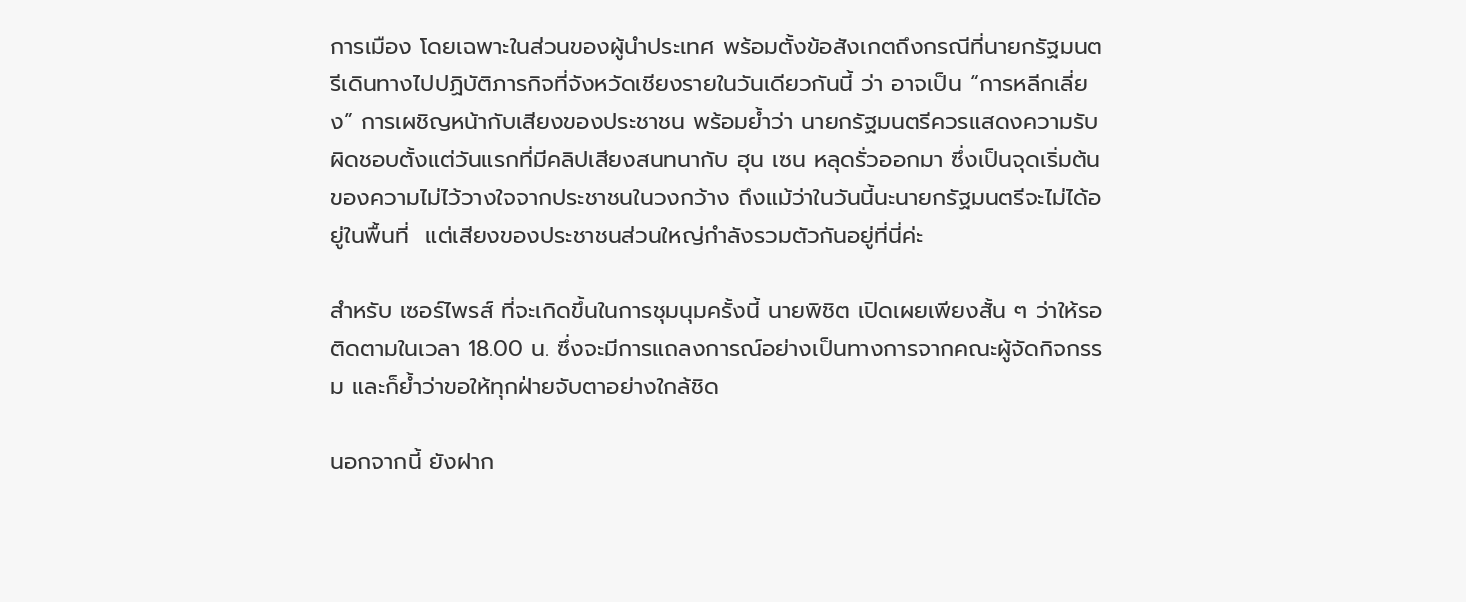การเมือง โดยเฉพาะในส่วนของผู้นำประเทศ พร้อมตั้งข้อสังเกตถึงกรณีที่นายกรัฐมนตรีเดินทางไปปฏิบัติภารกิจที่จังหวัดเชียงรายในวันเดียวกันนี้ ว่า อาจเป็น “การหลีกเลี่ยง” การเผชิญหน้ากับเสียงของประชาชน พร้อมย้ำว่า นายกรัฐมนตรีควรแสดงความรับผิดชอบตั้งแต่วันแรกที่มีคลิปเสียงสนทนากับ ฮุน เซน หลุดรั่วออกมา ซึ่งเป็นจุดเริ่มต้นของความไม่ไว้วางใจจากประชาชนในวงกว้าง ถึงแม้ว่าในวันนี้นะนายกรัฐมนตรีจะไม่ได้อยู่ในพื้นที่  แต่เสียงของประชาชนส่วนใหญ่กำลังรวมตัวกันอยู่ที่นี่ค่ะ

สำหรับ เซอร์ไพรส์ ที่จะเกิดขึ้นในการชุมนุมครั้งนี้ นายพิชิต เปิดเผยเพียงสั้น ๆ ว่าให้รอติดตามในเวลา 18.00 น. ซึ่งจะมีการแถลงการณ์อย่างเป็นทางการจากคณะผู้จัดกิจกรรม และก็ย้ำว่าขอให้ทุกฝ่ายจับตาอย่างใกล้ชิด

นอกจากนี้ ยังฝาก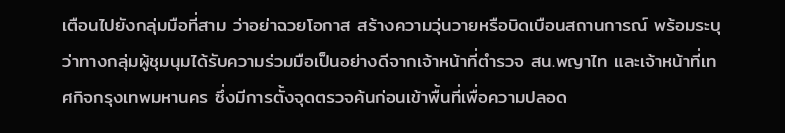เตือนไปยังกลุ่มมือที่สาม ว่าอย่าฉวยโอกาส สร้างความวุ่นวายหรือบิดเบือนสถานการณ์ พร้อมระบุว่าทางกลุ่มผู้ชุมนุมได้รับความร่วมมือเป็นอย่างดีจากเจ้าหน้าที่ตำรวจ สน.พญาไท และเจ้าหน้าที่เทศกิจกรุงเทพมหานคร ซึ่งมีการตั้งจุดตรวจค้นก่อนเข้าพื้นที่เพื่อความปลอด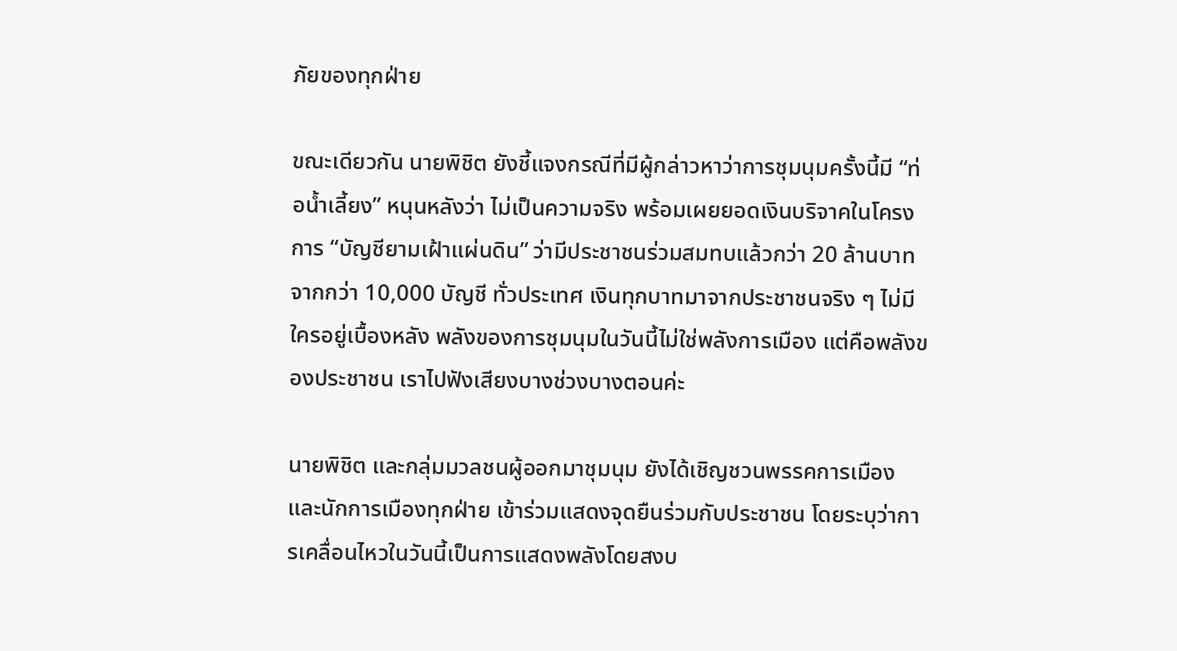ภัยของทุกฝ่าย

ขณะเดียวกัน นายพิชิต ยังชี้แจงกรณีที่มีผู้กล่าวหาว่าการชุมนุมครั้งนี้มี “ท่อน้ำเลี้ยง” หนุนหลังว่า ไม่เป็นความจริง พร้อมเผยยอดเงินบริจาคในโครงการ “บัญชียามเฝ้าแผ่นดิน” ว่ามีประชาชนร่วมสมทบแล้วกว่า 20 ล้านบาท จากกว่า 10,000 บัญชี ทั่วประเทศ เงินทุกบาทมาจากประชาชนจริง ๆ ไม่มีใครอยู่เบื้องหลัง พลังของการชุมนุมในวันนี้ไม่ใช่พลังการเมือง แต่คือพลังของประชาชน เราไปฟังเสียงบางช่วงบางตอนค่ะ

นายพิชิต และกลุ่มมวลชนผู้ออกมาชุมนุม ยังได้เชิญชวนพรรคการเมืองและนักการเมืองทุกฝ่าย เข้าร่วมแสดงจุดยืนร่วมกับประชาชน โดยระบุว่าการเคลื่อนไหวในวันนี้เป็นการแสดงพลังโดยสงบ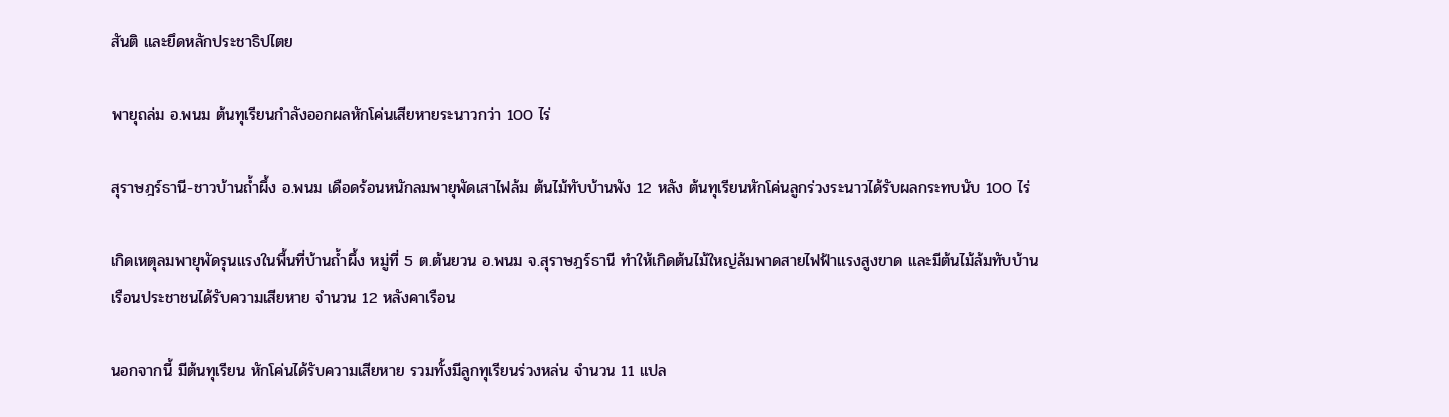สันติ และยึดหลักประชาธิปไตย

พายุถล่ม อ.พนม ต้นทุเรียนกำลังออกผลหักโค่นเสียหายระนาวกว่า 100 ไร่

สุราษฎร์ธานี-ชาวบ้านถ้ำผึ้ง อ.พนม เดือดร้อนหนักลมพายุพัดเสาไฟล้ม ต้นไม้ทับบ้านพัง 12 หลัง ต้นทุเรียนหักโค่นลูกร่วงระนาวได้รับผลกระทบนับ 100 ไร่

เกิดเหตุลมพายุพัดรุนแรงในพื้นที่บ้านถ้ำผึ้ง หมู่ที่ 5 ต.ต้นยวน อ.พนม จ.สุราษฎร์ธานี ทำให้เกิดต้นไม้ใหญ่ล้มพาดสายไฟฟ้าแรงสูงขาด และมีต้นไม้ล้มทับบ้านเรือนประชาชนได้รับความเสียหาย จำนวน 12 หลังคาเรือน

นอกจากนี้ มีต้นทุเรียน หักโค่นได้รับความเสียหาย รวมทั้งมีลูกทุเรียนร่วงหล่น จำนวน 11 แปล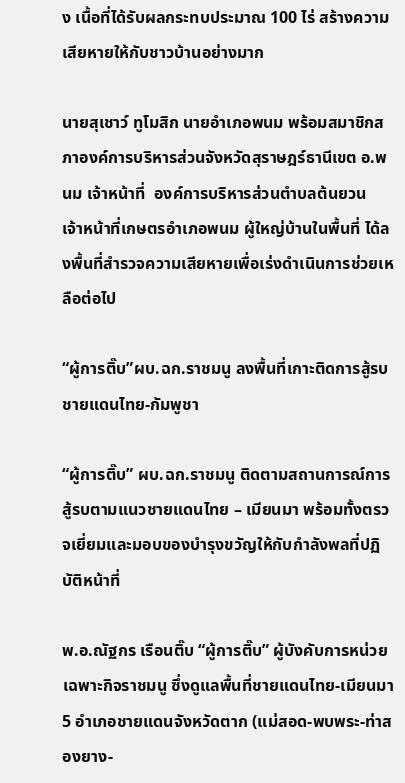ง เนื้อที่ได้รับผลกระทบประมาณ 100 ไร่ สร้างความเสียหายให้กับชาวบ้านอย่างมาก

นายสุเชาว์ ทูโมสิก นายอำเภอพนม พร้อมสมาชิกสภาองค์การบริหารส่วนจังหวัดสุราษฎร์ธานีเขต อ.พนม เจ้าหน้าที่  องค์การบริหารส่วนตำบลต้นยวน  เจ้าหน้าที่เกษตรอำเภอพนม ผู้ใหญ่บ้านในพื้นที่ ได้ลงพื้นที่สำรวจความเสียหายเพื่อเร่งดำเนินการช่วยเหลือต่อไป

“ผู้การติ๊บ”ผบ.ฉก.ราชมนู ลงพื้นที่เกาะติดการสู้รบชายแดนไทย-กัมพูชา

“ผู้การติ๊บ” ผบ.ฉก.ราชมนู ติดตามสถานการณ์การสู้รบตามแนวชายแดนไทย – เมียนมา พร้อมทั้งตรวจเยี่ยมและมอบของบำรุงขวัญให้กับกำลังพลที่ปฏิบัติหน้าที่

พ.อ.ณัฐกร เรือนติ๊บ “ผู้การติ๊บ” ผู้บังคับการหน่วยเฉพาะกิจราชมนู ซึ่งดูแลพื้นที่ชายแดนไทย-เมียนมา 5 อำเภอชายแดนจังหวัดตาก (แม่สอด-พบพระ-ท่าสองยาง-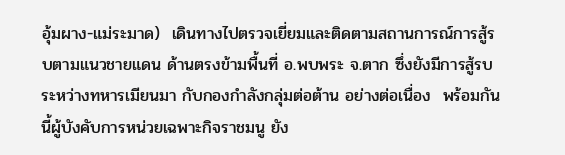อุ้มผาง-แม่ระมาด)  เดินทางไปตรวจเยี่ยมและติดตามสถานการณ์การสู้รบตามแนวชายแดน ด้านตรงข้ามพื้นที่ อ.พบพระ จ.ตาก ซึ่งยังมีการสู้รบ ระหว่างทหารเมียนมา กับกองกำลังกลุ่มต่อต้าน อย่างต่อเนื่อง  พร้อมกันนี้ผู้บังคับการหน่วยเฉพาะกิจราชมนู ยัง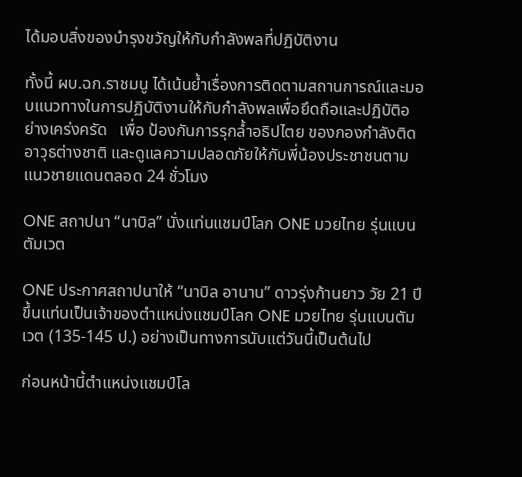ได้มอบสิ่งของบำรุงขวัญให้กับกำลังพลที่ปฏิบัติงาน

ทั้งนี้ ผบ.ฉก.ราชมนู ได้เน้นย้ำเรื่องการติดตามสถานการณ์และมอบแนวทางในการปฏิบัติงานให้กับกำลังพลเพื่อยึดถือและปฏิบัติอย่างเคร่งครัด   เพื่อ ป้องกันการรุกล้ำอธิปไตย ของกองกำลังติดอาวุธต่างชาติ และดูแลความปลอดภัยให้กับพี่น้องประชาชนตามแนวชายแดนตลอด 24 ชั่วโมง

ONE สถาปนา “นาบิล” นั่งแท่นแชมป์โลก ONE มวยไทย รุ่นแบนตัมเวต

ONE ประกาศสถาปนาให้ “นาบิล อานาน” ดาวรุ่งก้านยาว วัย 21 ปี ขึ้นแท่นเป็นเจ้าของตำแหน่งแชมป์โลก ONE มวยไทย รุ่นแบนตัมเวต (135-145 ป.) อย่างเป็นทางการนับแต่วันนี้เป็นต้นไป

ก่อนหน้านี้ตำแหน่งแชมป์โล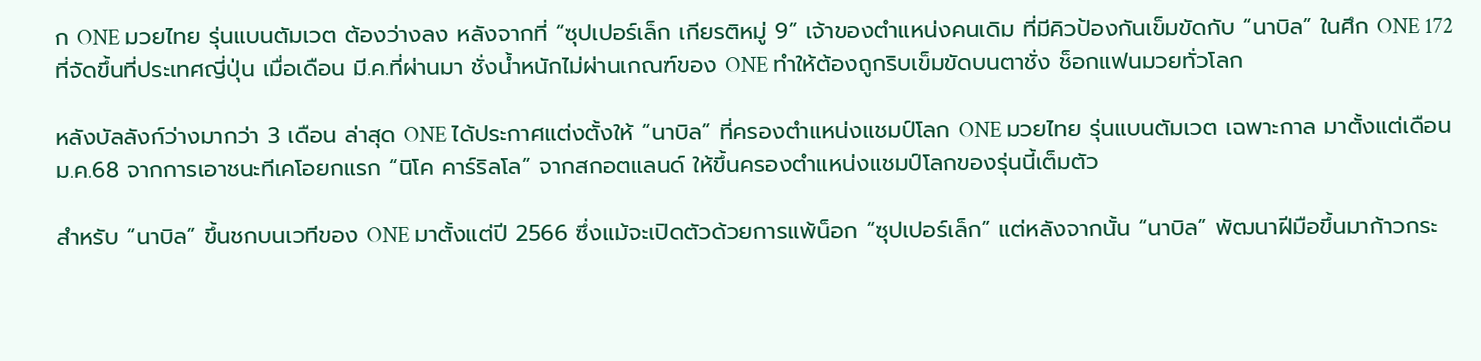ก ONE มวยไทย รุ่นแบนตัมเวต ต้องว่างลง หลังจากที่ “ซุปเปอร์เล็ก เกียรติหมู่ 9” เจ้าของตำแหน่งคนเดิม ที่มีคิวป้องกันเข็มขัดกับ “นาบิล” ในศึก ONE 172 ที่จัดขึ้นที่ประเทศญี่ปุ่น เมื่อเดือน มี.ค.ที่ผ่านมา ชั่งน้ำหนักไม่ผ่านเกณฑ์ของ ONE ทำให้ต้องถูกริบเข็มขัดบนตาชั่ง ช็อกแฟนมวยทั่วโลก

หลังบัลลังก์ว่างมากว่า 3 เดือน ล่าสุด ONE ได้ประกาศแต่งตั้งให้ “นาบิล” ที่ครองตำแหน่งแชมป์โลก ONE มวยไทย รุ่นแบนตัมเวต เฉพาะกาล มาตั้งแต่เดือน ม.ค.68 จากการเอาชนะทีเคโอยกแรก “นิโค คาร์ริลโล” จากสกอตแลนด์ ให้ขึ้นครองตำแหน่งแชมป์โลกของรุ่นนี้เต็มตัว

สำหรับ “นาบิล” ขึ้นชกบนเวทีของ ONE มาตั้งแต่ปี 2566 ซึ่งแม้จะเปิดตัวด้วยการแพ้น็อก “ซุปเปอร์เล็ก” แต่หลังจากนั้น “นาบิล” พัฒนาฝีมือขึ้นมาก้าวกระ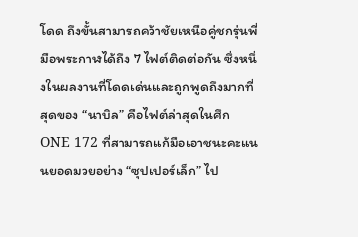โดด ถึงขั้นสามารถคว้าชัยเหนือคู่ชกรุ่นพี่มือพระกาฬได้ถึง 7 ไฟต์ติดต่อกัน ซึ่งหนึ่งในผลงานที่โดดเด่นและถูกพูดถึงมากที่สุดของ “นาบิล” คือไฟต์ล่าสุดในศึก ONE 172 ที่สามารถแก้มือเอาชนะคะแนนยอดมวยอย่าง “ซุปเปอร์เล็ก” ไป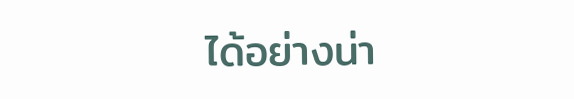ได้อย่างน่า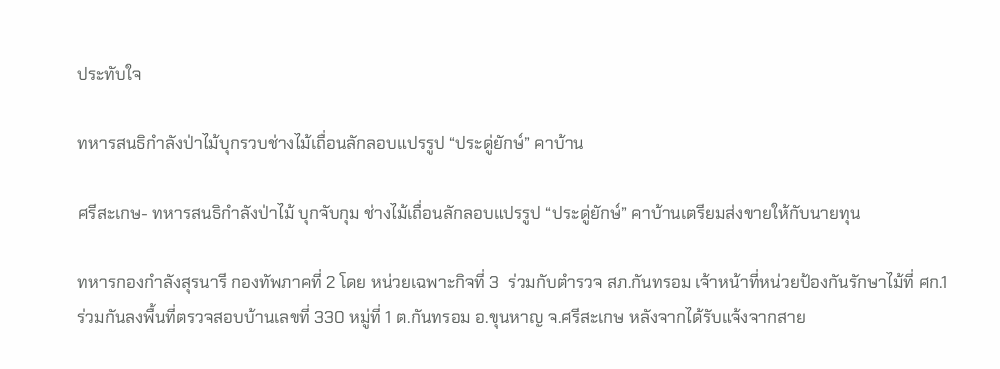ประทับใจ

ทหารสนธิกำลังป่าไม้บุกรวบช่างไม้เถื่อนลักลอบแปรรูป “ประดู่ยักษ์” คาบ้าน

ศรีสะเกษ- ทหารสนธิกำลังป่าไม้ บุกจับกุม ช่างไม้เถื่อนลักลอบแปรรูป “ประดู่ยักษ์” คาบ้านเตรียมส่งขายให้กับนายทุน

ทหารกองกำลังสุรนารี กองทัพภาคที่ 2 โดย หน่วยเฉพาะกิจที่ 3  ร่วมกับตำรวจ สภ.กันทรอม เจ้าหน้าที่หน่วยป้องกันรักษาไม้ที่ ศก.1 ร่วมกันลงพื้นที่ตรวจสอบบ้านเลขที่ 330 หมู่ที่ 1 ต.กันทรอม อ.ขุนหาญ จ.ศรีสะเกษ หลังจากได้รับแจ้งจากสาย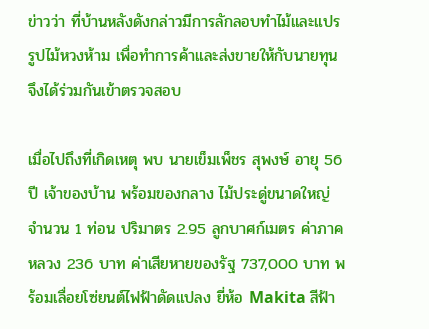ข่าวว่า ที่บ้านหลังดังกล่าวมีการลักลอบทำไม้และแปรรูปไม้หวงห้าม เพื่อทำการค้าและส่งขายให้กับนายทุน จึงได้ร่วมกันเข้าตรวจสอบ

เมื่อไปถึงที่เกิดเหตุ พบ นายเข็มเพ็ชร สุพงษ์ อายุ 56 ปี เจ้าของบ้าน พร้อมของกลาง ไม้ประดู่ขนาดใหญ่ จำนวน 1 ท่อน ปริมาตร 2.95 ลูกบาศก์เมตร ค่าภาคหลวง 236 บาท ค่าเสียหายของรัฐ 737,000 บาท พร้อมเลื่อยโซ่ยนต์ไฟฟ้าดัดแปลง ยี่ห้อ Makita สีฟ้า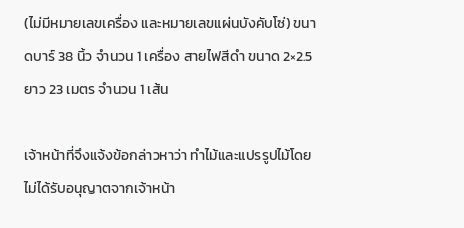(ไม่มีหมายเลขเครื่อง และหมายเลขแผ่นบังคับโซ่) ขนาดบาร์ 38 นิ้ว จำนวน 1 เครื่อง สายไฟสีดำ ขนาด 2×2.5 ยาว 23 เมตร จำนวน 1 เส้น

เจ้าหน้าที่จึงแจ้งข้อกล่าวหาว่า ทำไม้และแปรรูปไม้โดยไม่ได้รับอนุญาตจากเจ้าหน้า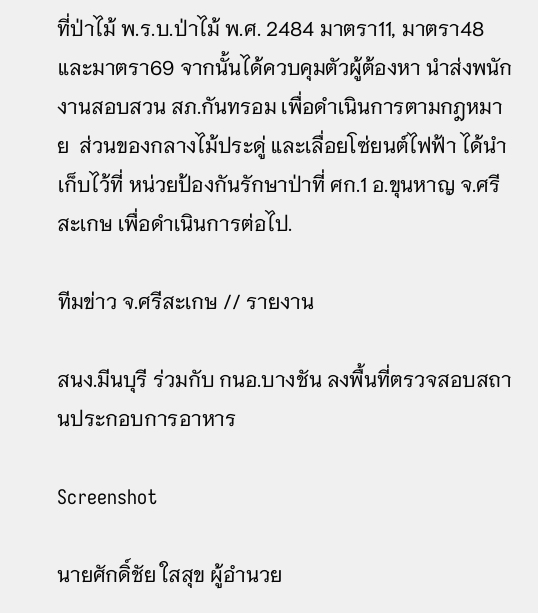ที่ป่าไม้ พ.ร.บ.ป่าไม้ พ.ศ. 2484 มาตรา11, มาตรา48 และมาตรา69 จากนั้นได้ควบคุมตัวผู้ต้องหา นำส่งพนักงานสอบสวน สภ.กันทรอม เพื่อดำเนินการตามกฎหมาย  ส่วนของกลางไม้ประดู่ และเลื่อยโซ่ยนต์ไฟฟ้า ได้นำเก็บไว้ที่ หน่วยป้องกันรักษาป่าที่ ศก.1 อ.ขุนหาญ จ.ศรีสะเกษ เพื่อดำเนินการต่อไป.

ทีมข่าว จ.ศรีสะเกษ // รายงาน

สนง.มีนบุรี ร่วมกับ กนอ.บางชัน ลงพื้นที่ตรวจสอบสถานประกอบการอาหาร

Screenshot

นายศักดิ์ชัย ใสสุข ผู้อำนวย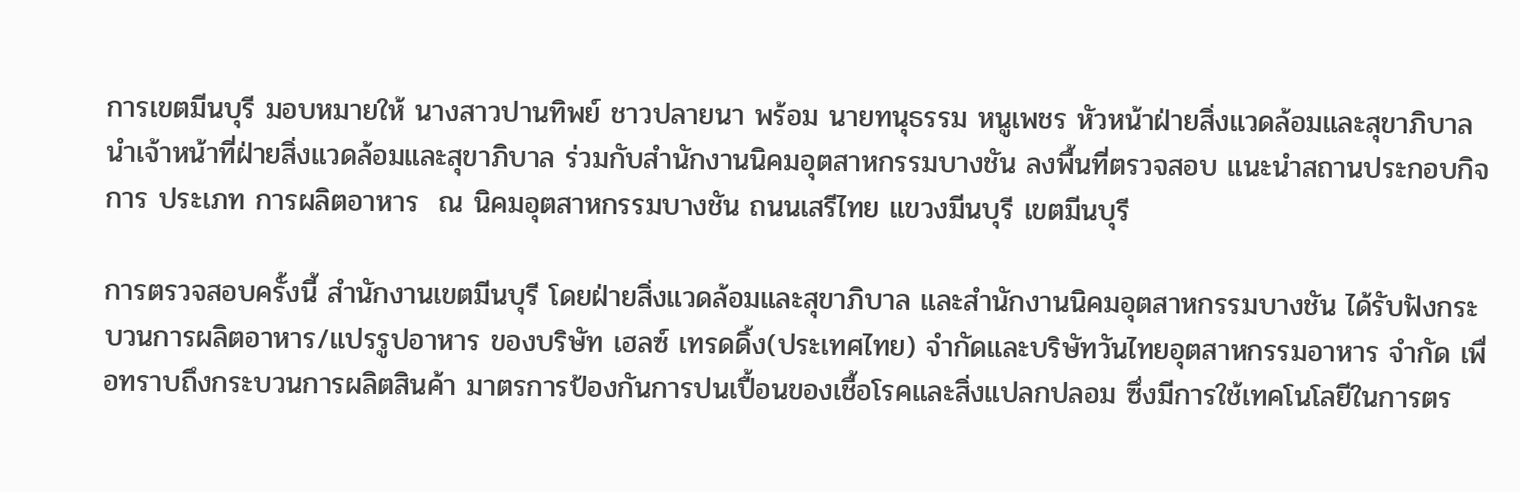การเขตมีนบุรี มอบหมายให้ นางสาวปานทิพย์ ชาวปลายนา พร้อม นายทนุธรรม หนูเพชร หัวหน้าฝ่ายสิ่งแวดล้อมและสุขาภิบาล นำเจ้าหน้าที่ฝ่ายสิ่งแวดล้อมและสุขาภิบาล ร่วมกับสำนักงานนิคมอุตสาหกรรมบางชัน ลงพื้นที่ตรวจสอบ แนะนำสถานประกอบกิจการ ประเภท การผลิตอาหาร  ณ นิคมอุตสาหกรรมบางชัน ถนนเสรีไทย แขวงมีนบุรี เขตมีนบุรี

การตรวจสอบครั้งนี้ สำนักงานเขตมีนบุรี โดยฝ่ายสิ่งแวดล้อมและสุขาภิบาล และสำนักงานนิคมอุตสาหกรรมบางชัน ได้รับฟังกระบวนการผลิตอาหาร/แปรรูปอาหาร ของบริษัท เฮลซ์ เทรดดิ้ง(ประเทศไทย) จำกัดและบริษัทวันไทยอุตสาหกรรมอาหาร จำกัด เพื่อทราบถึงกระบวนการผลิตสินค้า มาตรการป้องกันการปนเปื้อนของเชื้อโรคและสิ่งแปลกปลอม ซึ่งมีการใช้เทคโนโลยีในการตร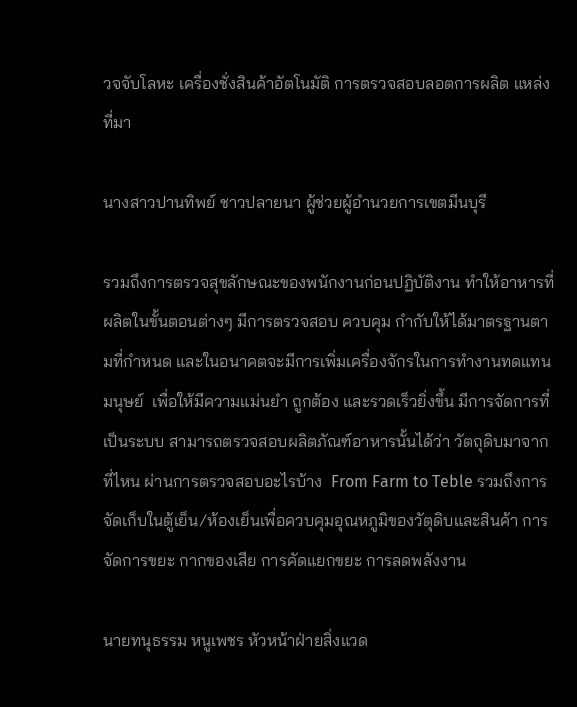วจจับโลหะ เครื่องชั่งสินค้าอัตโนมัติ การตรวจสอบลอตการผลิต แหล่งที่มา

นางสาวปานทิพย์ ชาวปลายนา ผู้ช่วยผู้อำนวยการเขตมีนบุรี

รวมถึงการตรวจสุขลักษณะของพนักงานก่อนปฏิบัติงาน ทำให้อาหารที่ผลิตในขั้นตอนต่างๆ มีการตรวจสอบ ควบคุม กำกับให้ได้มาตรฐานตามที่กำหนด และในอนาคตจะมีการเพิ่มเครื่องจักรในการทำงานทดแทนมนุษย์  เพื่อให้มีความแม่นยำ ถูกต้อง และรวดเร็วยิ่งขึ้น มีการจัดการที่เป็นระบบ สามารถตรวจสอบผลิตภัณฑ์อาหารนั้นได้ว่า วัตถุดิบมาจากที่ไหน ผ่านการตรวจสอบอะไรบ้าง  From Farm to Teble รวมถึงการจัดเก็บในตู้เย็น/ห้องเย็นเพื่อควบคุมอุณหภูมิของวัตุดิบและสินค้า การจัดการขยะ กากของเสีย การคัดแยกขยะ การลดพลังงาน

นายทนุธรรม หนูเพชร หัวหน้าฝ่ายสิ่งแวด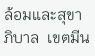ล้อมและสุขาภิบาล  เขตมีน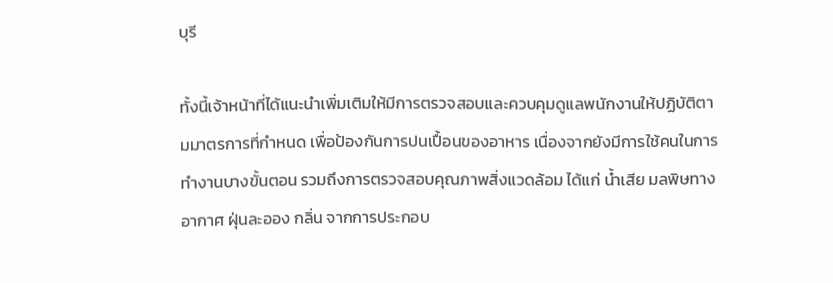บุรี

ทั้งนี้เจ้าหน้าที่ได้แนะนำเพิ่มเติมให้มีการตรวจสอบและควบคุมดูแลพนักงานให้ปฏิบัติตามมาตรการที่กำหนด เพื่อป้องกันการปนเปื้อนของอาหาร เนื่องจากยังมีการใช้คนในการทำงานบางขั้นตอน รวมถึงการตรวจสอบคุณภาพสิ่งแวดล้อม ได้แก่ น้ำเสีย มลพิษทางอากาศ ฝุ่นละออง กลิ่น จากการประกอบ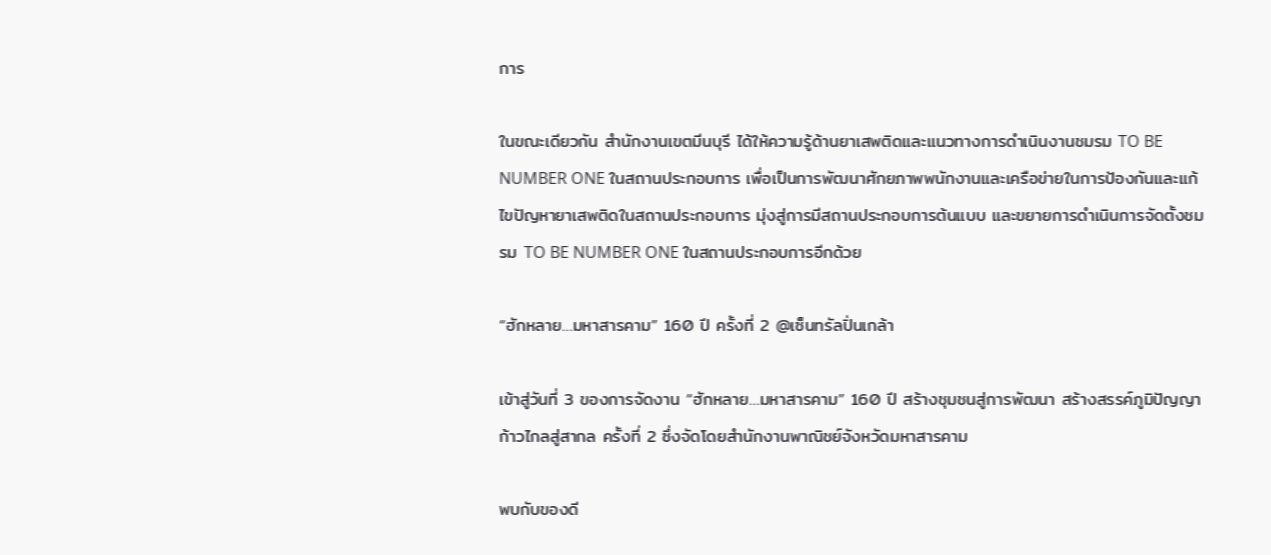การ

ในขณะเดียวกัน สำนักงานเขตมีนบุรี ได้ให้ความรู้ด้านยาเสพติดและแนวทางการดำเนินงานชมรม TO BE NUMBER ONE ในสถานประกอบการ เพื่อเป็นการพัฒนาศักยภาพพนักงานและเครือข่ายในการป้องกันและแก้ไขปัญหายาเสพติดในสถานประกอบการ มุ่งสู่การมีสถานประกอบการต้นแบบ และขยายการดำเนินการจัดตั้งชมรม TO BE NUMBER ONE ในสถานประกอบการอีกด้วย

“ฮักหลาย…มหาสารคาม” 160 ปี ครั้งที่ 2 @เซ็นทรัลปิ่นเกล้า

เข้าสู่วันที่ 3 ของการจัดงาน “ฮักหลาย…มหาสารคาม” 160 ปี สร้างชุมชนสู่การพัฒนา สร้างสรรค์ภูมิปัญญา ก้าวไกลสู่สากล ครั้งที่ 2 ซึ่งจัดโดยสำนักงานพาณิชย์จังหวัดมหาสารคาม

พบกับของดี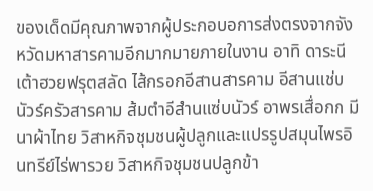ของเด็ดมีคุณภาพจากผู้ประกอบอการส่งตรงจากจังหวัดมหาสารคามอีกมากมายภายในงาน อาทิ ดาระนีเต้าฮวยฟรุตสลัด ไส้กรอกอีสานสารคาม อีสานแช่บนัวร์ครัวสารคาม ส้มตำอีสำนแซ่บนัวร์ อาพรเสื่อกก มีนาผ้าไทย วิสาหกิจชุมชนผู้ปลูกและแปรรูปสมุนไพรอินทรีย์ไร่พารวย วิสาหกิจชุมชนปลูกข้า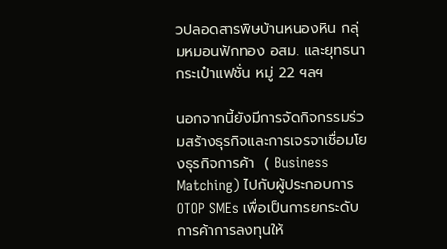วปลอดสารพิษบ้านหนองหิน กลุ่มหมอนฟักทอง อสม. และยุทธนากระเป๋าแฟชั่น หมู่ 22 ฯลฯ

นอกจากนี้ยังมีการจัดกิจกรรมร่วมสร้างธุรกิจและการเจรจาเชื่อมโยงธุรกิจการค้า  ( Business Matching) ไปกับผู้ประกอบการ OTOP SMEs เพื่อเป็นการยกระดับการค้าการลงทุนให้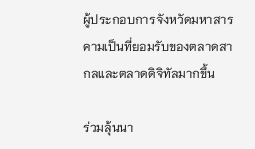ผู้ประกอบการจังหวัดมหาสารคามเป็นที่ยอมรับของตลาดสากลและตลาดดิจิทัลมากขึ้น

ร่วมลุ้นนา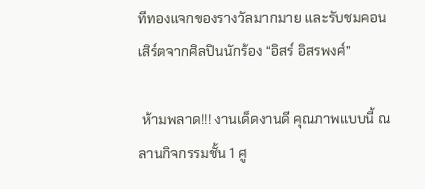ทีทองแจกของรางวัลมากมาย และรับชมคอนเสิร์ตจากศิลปินนักร้อง “อิสร์ อิสรพงศ์”

 ห้ามพลาด!!! งานเด็ดงานดี คุณภาพแบบนี้ ณ ลานกิจกรรมชั้น 1 ศู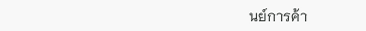นย์การค้า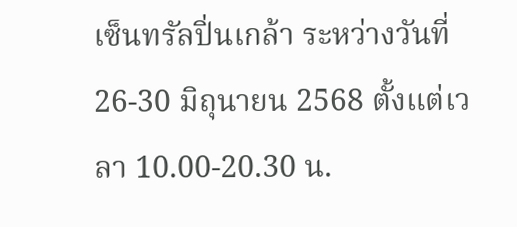เซ็นทรัลปิ่นเกล้า ระหว่างวันที่ 26-30 มิถุนายน 2568 ตั้งแต่เวลา 10.00-20.30 น.